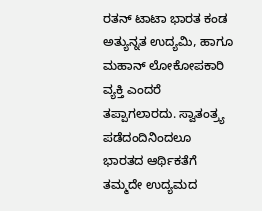ರತನ್ ಟಾಟಾ ಭಾರತ ಕಂಡ ಅತ್ಯುನ್ನತ ಉದ್ಯಮಿ, ಹಾಗೂ ಮಹಾನ್ ಲೋಕೋಪಕಾರಿ ವ್ಯಕ್ತಿ ಎಂದರೆ ತಪ್ಪಾಗಲಾರದು. ಸ್ವಾತಂತ್ರ್ಯ ಪಡೆದಂದಿನಿಂದಲೂ ಭಾರತದ ಆರ್ಥಿಕತೆಗೆ ತಮ್ಮದೇ ಉದ್ಯಮದ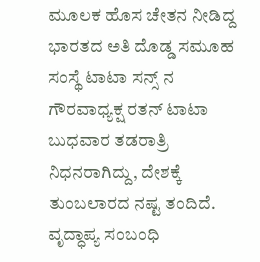ಮೂಲಕ ಹೊಸ ಚೇತನ ನೀಡಿದ್ದ ಭಾರತದ ಅತಿ ದೊಡ್ಡ ಸಮೂಹ ಸಂಸ್ಥೆ ಟಾಟಾ ಸನ್ಸ್ ನ ಗೌರವಾಧ್ಯಕ್ಷ ರತನ್ ಟಾಟಾ ಬುಧವಾರ ತಡರಾತ್ರಿ ನಿಧನರಾಗಿದ್ದು, ದೇಶಕ್ಕೆ ತುಂಬಲಾರದ ನಷ್ಟ ತಂದಿದೆ. ವೃದ್ಧಾಪ್ಯ ಸಂಬಂಧಿ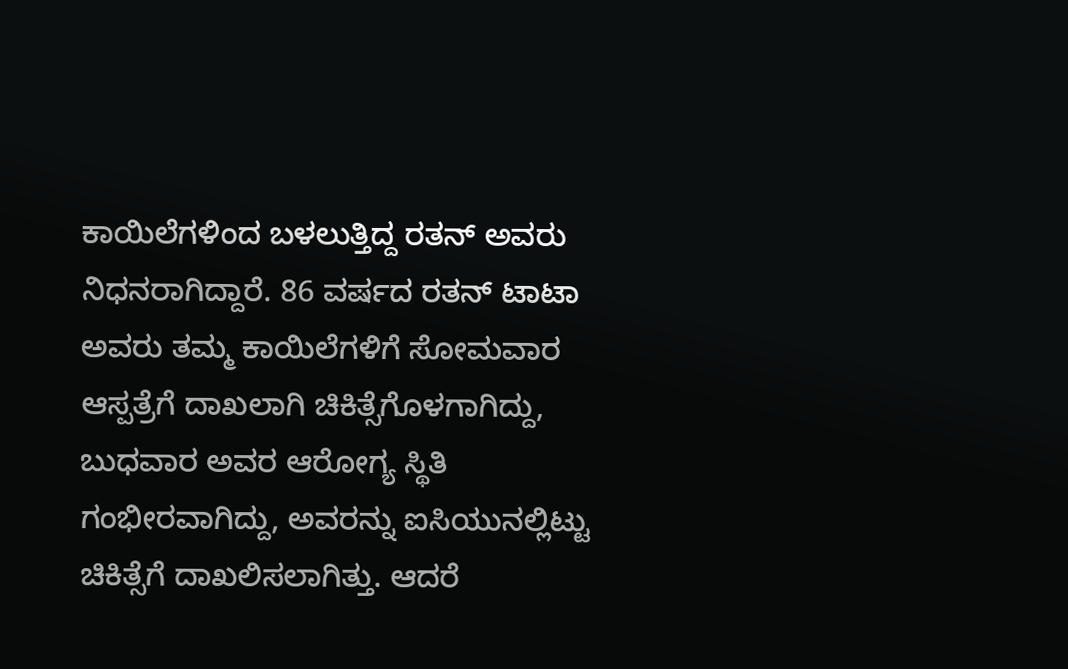ಕಾಯಿಲೆಗಳಿಂದ ಬಳಲುತ್ತಿದ್ದ ರತನ್ ಅವರು ನಿಧನರಾಗಿದ್ದಾರೆ. 86 ವರ್ಷದ ರತನ್ ಟಾಟಾ ಅವರು ತಮ್ಮ ಕಾಯಿಲೆಗಳಿಗೆ ಸೋಮವಾರ ಆಸ್ಪತ್ರೆಗೆ ದಾಖಲಾಗಿ ಚಿಕಿತ್ಸೆಗೊಳಗಾಗಿದ್ದು, ಬುಧವಾರ ಅವರ ಆರೋಗ್ಯ ಸ್ಥಿತಿ ಗಂಭೀರವಾಗಿದ್ದು, ಅವರನ್ನು ಐಸಿಯುನಲ್ಲಿಟ್ಟು ಚಿಕಿತ್ಸೆಗೆ ದಾಖಲಿಸಲಾಗಿತ್ತು. ಆದರೆ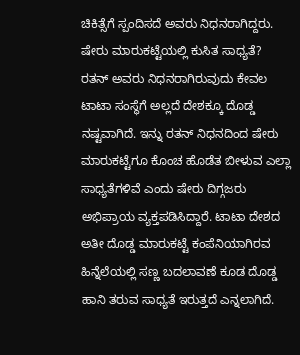ಚಿಕಿತ್ಸೆಗೆ ಸ್ಪಂದಿಸದೆ ಅವರು ನಿಧನರಾಗಿದ್ದರು.
ಷೇರು ಮಾರುಕಟ್ಟೆಯಲ್ಲಿ ಕುಸಿತ ಸಾಧ್ಯತೆ?
ರತನ್ ಅವರು ನಿಧನರಾಗಿರುವುದು ಕೇವಲ ಟಾಟಾ ಸಂಸ್ಥೆಗೆ ಅಲ್ಲದೆ ದೇಶಕ್ಕೂ ದೊಡ್ಡ ನಷ್ಟವಾಗಿದೆ. ಇನ್ನು ರತನ್ ನಿಧನದಿಂದ ಷೇರು ಮಾರುಕಟ್ಟೆಗೂ ಕೊಂಚ ಹೊಡೆತ ಬೀಳುವ ಎಲ್ಲಾ ಸಾಧ್ಯತೆಗಳಿವೆ ಎಂದು ಷೇರು ದಿಗ್ಗಜರು ಅಭಿಪ್ರಾಯ ವ್ಯಕ್ತಪಡಿಸಿದ್ದಾರೆ. ಟಾಟಾ ದೇಶದ ಅತೀ ದೊಡ್ಡ ಮಾರುಕಟ್ಟೆ ಕಂಪೆನಿಯಾಗಿರವ ಹಿನ್ನೆಲೆಯಲ್ಲಿ ಸಣ್ಣ ಬದಲಾವಣೆ ಕೂಡ ದೊಡ್ಡ ಹಾನಿ ತರುವ ಸಾಧ್ಯತೆ ಇರುತ್ತದೆ ಎನ್ನಲಾಗಿದೆ.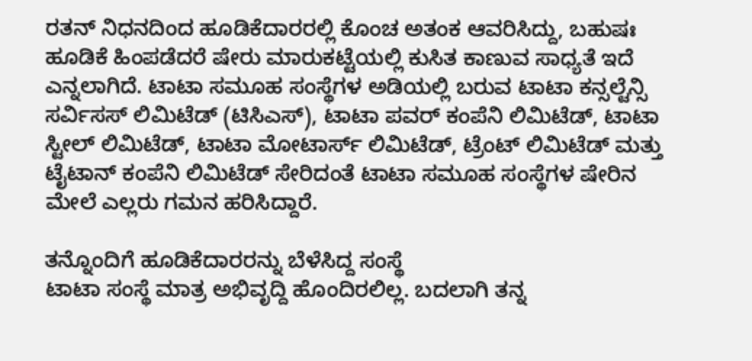ರತನ್ ನಿಧನದಿಂದ ಹೂಡಿಕೆದಾರರಲ್ಲಿ ಕೊಂಚ ಅತಂಕ ಆವರಿಸಿದ್ದು, ಬಹುಷಃ ಹೂಡಿಕೆ ಹಿಂಪಡೆದರೆ ಷೇರು ಮಾರುಕಟ್ಟೆಯಲ್ಲಿ ಕುಸಿತ ಕಾಣುವ ಸಾಧ್ಯತೆ ಇದೆ ಎನ್ನಲಾಗಿದೆ. ಟಾಟಾ ಸಮೂಹ ಸಂಸ್ಥೆಗಳ ಅಡಿಯಲ್ಲಿ ಬರುವ ಟಾಟಾ ಕನ್ಸಲ್ಟೆನ್ಸಿ ಸರ್ವಿಸಸ್ ಲಿಮಿಟೆಡ್ (ಟಿಸಿಎಸ್), ಟಾಟಾ ಪವರ್ ಕಂಪೆನಿ ಲಿಮಿಟೆಡ್, ಟಾಟಾ ಸ್ಟೀಲ್ ಲಿಮಿಟೆಡ್, ಟಾಟಾ ಮೋಟಾರ್ಸ್ ಲಿಮಿಟೆಡ್, ಟ್ರೆಂಟ್ ಲಿಮಿಟೆಡ್ ಮತ್ತು ಟೈಟಾನ್ ಕಂಪೆನಿ ಲಿಮಿಟೆಡ್ ಸೇರಿದಂತೆ ಟಾಟಾ ಸಮೂಹ ಸಂಸ್ಥೆಗಳ ಷೇರಿನ ಮೇಲೆ ಎಲ್ಲರು ಗಮನ ಹರಿಸಿದ್ದಾರೆ.

ತನ್ನೊಂದಿಗೆ ಹೂಡಿಕೆದಾರರನ್ನು ಬೆಳೆಸಿದ್ದ ಸಂಸ್ಥೆ
ಟಾಟಾ ಸಂಸ್ಥೆ ಮಾತ್ರ ಅಭಿವೃದ್ದಿ ಹೊಂದಿರಲಿಲ್ಲ. ಬದಲಾಗಿ ತನ್ನ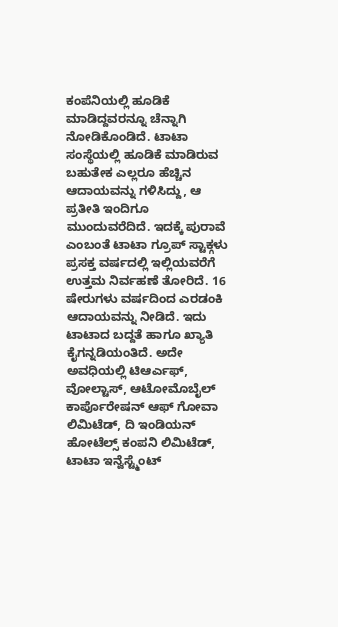ಕಂಪೆನಿಯಲ್ಲಿ ಹೂಡಿಕೆ ಮಾಡಿದ್ದವರನ್ನೂ ಚೆನ್ನಾಗಿ ನೋಡಿಕೊಂಡಿದೆ. ಟಾಟಾ ಸಂಸ್ಥೆಯಲ್ಲಿ ಹೂಡಿಕೆ ಮಾಡಿರುವ ಬಹುತೇಕ ಎಲ್ಲರೂ ಹೆಚ್ಚಿನ ಆದಾಯವನ್ನು ಗಳಿಸಿದ್ದು, ಆ ಪ್ರತೀತಿ ಇಂದಿಗೂ ಮುಂದುವರೆದಿದೆ. ಇದಕ್ಕೆ ಪುರಾವೆ ಎಂಬಂತೆ ಟಾಟಾ ಗ್ರೂಪ್ ಸ್ಟಾಕ್ಗಳು ಪ್ರಸಕ್ತ ವರ್ಷದಲ್ಲಿ ಇಲ್ಲಿಯವರೆಗೆ ಉತ್ತಮ ನಿರ್ವಹಣೆ ತೋರಿದೆ. 16 ಷೇರುಗಳು ವರ್ಷದಿಂದ ಎರಡಂಕಿ ಆದಾಯವನ್ನು ನೀಡಿದೆ. ಇದು ಟಾಟಾದ ಬದ್ದತೆ ಹಾಗೂ ಖ್ಯಾತಿ ಕೈಗನ್ನಡಿಯಂತಿದೆ. ಅದೇ ಅವಧಿಯಲ್ಲಿ ಟಿಆರ್ಎಫ್, ವೋಲ್ಟಾಸ್, ಆಟೋಮೊಬೈಲ್ ಕಾರ್ಪೊರೇಷನ್ ಆಫ್ ಗೋವಾ ಲಿಮಿಟೆಡ್, ದಿ ಇಂಡಿಯನ್ ಹೋಟೆಲ್ಸ್ ಕಂಪನಿ ಲಿಮಿಟೆಡ್, ಟಾಟಾ ಇನ್ವೆಸ್ಟ್ಮೆಂಟ್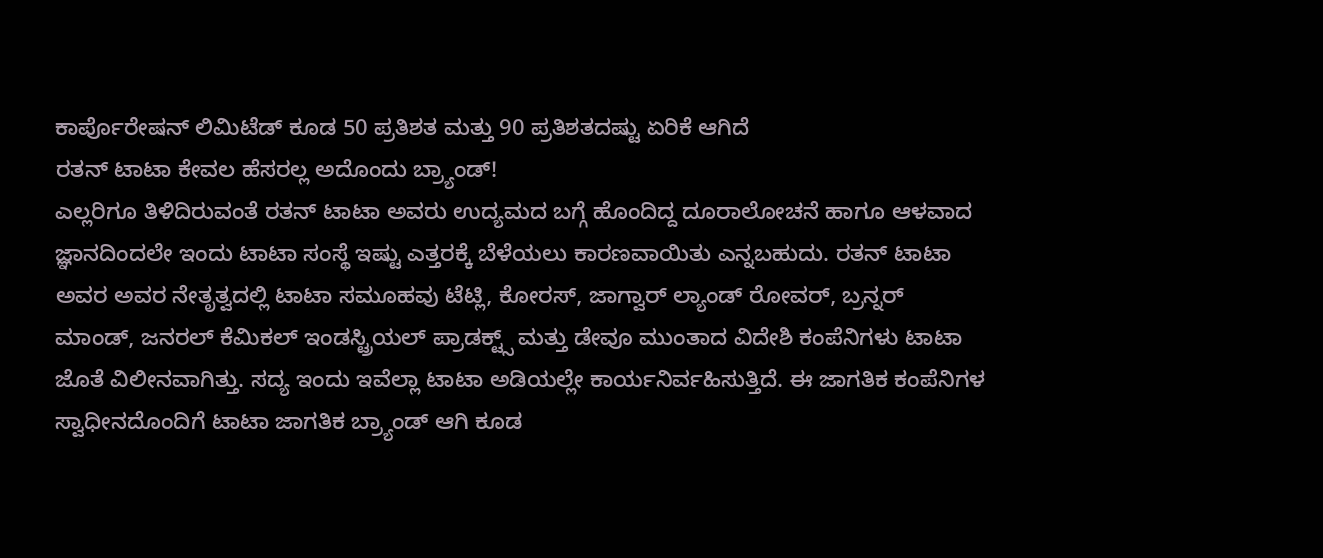ಕಾರ್ಪೊರೇಷನ್ ಲಿಮಿಟೆಡ್ ಕೂಡ 50 ಪ್ರತಿಶತ ಮತ್ತು 90 ಪ್ರತಿಶತದಷ್ಟು ಏರಿಕೆ ಆಗಿದೆ
ರತನ್ ಟಾಟಾ ಕೇವಲ ಹೆಸರಲ್ಲ ಅದೊಂದು ಬ್ರ್ಯಾಂಡ್!
ಎಲ್ಲರಿಗೂ ತಿಳಿದಿರುವಂತೆ ರತನ್ ಟಾಟಾ ಅವರು ಉದ್ಯಮದ ಬಗ್ಗೆ ಹೊಂದಿದ್ದ ದೂರಾಲೋಚನೆ ಹಾಗೂ ಆಳವಾದ ಜ್ಞಾನದಿಂದಲೇ ಇಂದು ಟಾಟಾ ಸಂಸ್ಥೆ ಇಷ್ಟು ಎತ್ತರಕ್ಕೆ ಬೆಳೆಯಲು ಕಾರಣವಾಯಿತು ಎನ್ನಬಹುದು. ರತನ್ ಟಾಟಾ ಅವರ ಅವರ ನೇತೃತ್ವದಲ್ಲಿ ಟಾಟಾ ಸಮೂಹವು ಟೆಟ್ಲಿ, ಕೋರಸ್, ಜಾಗ್ವಾರ್ ಲ್ಯಾಂಡ್ ರೋವರ್, ಬ್ರನ್ನರ್ ಮಾಂಡ್, ಜನರಲ್ ಕೆಮಿಕಲ್ ಇಂಡಸ್ಟ್ರಿಯಲ್ ಪ್ರಾಡಕ್ಟ್ಸ್ ಮತ್ತು ಡೇವೂ ಮುಂತಾದ ವಿದೇಶಿ ಕಂಪೆನಿಗಳು ಟಾಟಾ ಜೊತೆ ವಿಲೀನವಾಗಿತ್ತು. ಸದ್ಯ ಇಂದು ಇವೆಲ್ಲಾ ಟಾಟಾ ಅಡಿಯಲ್ಲೇ ಕಾರ್ಯನಿರ್ವಹಿಸುತ್ತಿದೆ. ಈ ಜಾಗತಿಕ ಕಂಪೆನಿಗಳ ಸ್ವಾಧೀನದೊಂದಿಗೆ ಟಾಟಾ ಜಾಗತಿಕ ಬ್ರ್ಯಾಂಡ್ ಆಗಿ ಕೂಡ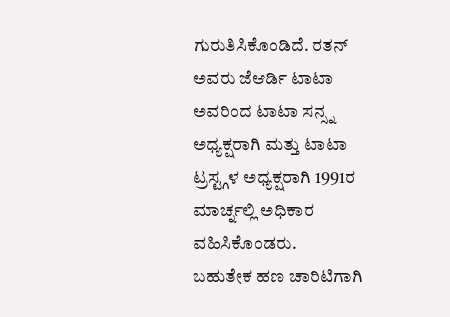ಗುರುತಿಸಿಕೊಂಡಿದೆ. ರತನ್ ಅವರು ಜೆಆರ್ಡಿ ಟಾಟಾ ಅವರಿಂದ ಟಾಟಾ ಸನ್ಸ್ನ ಅಧ್ಯಕ್ಷರಾಗಿ ಮತ್ತು ಟಾಟಾ ಟ್ರಸ್ಟ್ಗಳ ಅಧ್ಯಕ್ಷರಾಗಿ 1991ರ ಮಾರ್ಚ್ನಲ್ಲಿ ಅಧಿಕಾರ ವಹಿಸಿಕೊಂಡರು.
ಬಹುತೇಕ ಹಣ ಚಾರಿಟಿಗಾಗಿ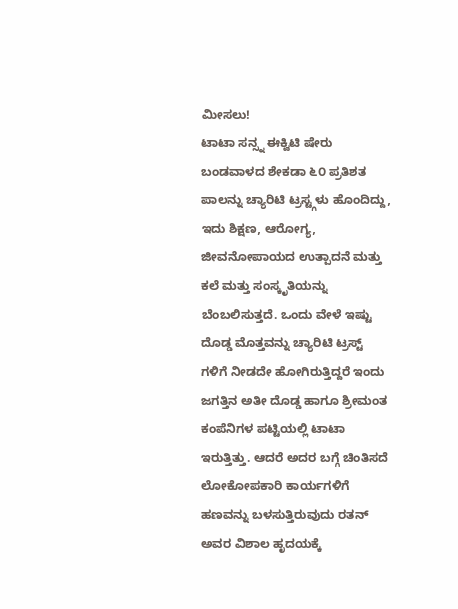ಮೀಸಲು!
ಟಾಟಾ ಸನ್ಸ್ನ ಈಕ್ವಿಟಿ ಷೇರು ಬಂಡವಾಳದ ಶೇಕಡಾ ೬೦ ಪ್ರತಿಶತ ಪಾಲನ್ನು ಚ್ಯಾರಿಟಿ ಟ್ರಸ್ಟ್ಗಳು ಹೊಂದಿದ್ದು, ಇದು ಶಿಕ್ಷಣ, ಆರೋಗ್ಯ, ಜೀವನೋಪಾಯದ ಉತ್ಪಾದನೆ ಮತ್ತು ಕಲೆ ಮತ್ತು ಸಂಸ್ಕೃತಿಯನ್ನು ಬೆಂಬಲಿಸುತ್ತದೆ. ಒಂದು ವೇಳೆ ಇಷ್ಟು ದೊಡ್ಡ ಮೊತ್ತವನ್ನು ಚ್ಯಾರಿಟಿ ಟ್ರಸ್ಟ್ ಗಳಿಗೆ ನೀಡದೇ ಹೋಗಿರುತ್ತಿದ್ದರೆ ಇಂದು ಜಗತ್ತಿನ ಅತೀ ದೊಡ್ಡ ಹಾಗೂ ಶ್ರೀಮಂತ ಕಂಪೆನಿಗಳ ಪಟ್ಟಿಯಲ್ಲಿ ಟಾಟಾ ಇರುತ್ತಿತ್ತು. ಆದರೆ ಅದರ ಬಗ್ಗೆ ಚಿಂತಿಸದೆ ಲೋಕೋಪಕಾರಿ ಕಾರ್ಯಗಳಿಗೆ ಹಣವನ್ನು ಬಳಸುತ್ತಿರುವುದು ರತನ್ ಅವರ ವಿಶಾಲ ಹೃದಯಕ್ಕೆ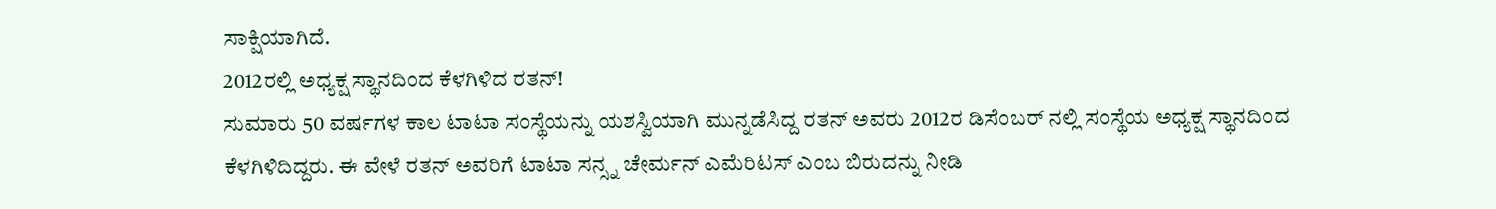ಸಾಕ್ಷಿಯಾಗಿದೆ.
2012ರಲ್ಲಿ ಅಧ್ಯಕ್ಷ ಸ್ಥಾನದಿಂದ ಕೆಳಗಿಳಿದ ರತನ್!
ಸುಮಾರು 50 ವರ್ಷಗಳ ಕಾಲ ಟಾಟಾ ಸಂಸ್ಥೆಯನ್ನು ಯಶಸ್ವಿಯಾಗಿ ಮುನ್ನಡೆಸಿದ್ದ ರತನ್ ಅವರು 2012ರ ಡಿಸೆಂಬರ್ ನಲ್ಲಿ ಸಂಸ್ಥೆಯ ಅಧ್ಯಕ್ಷ ಸ್ಥಾನದಿಂದ ಕೆಳಗಿಳಿದಿದ್ದರು. ಈ ವೇಳೆ ರತನ್ ಅವರಿಗೆ ಟಾಟಾ ಸನ್ಸ್ನ ಚೇರ್ಮನ್ ಎಮೆರಿಟಸ್ ಎಂಬ ಬಿರುದನ್ನು ನೀಡಿ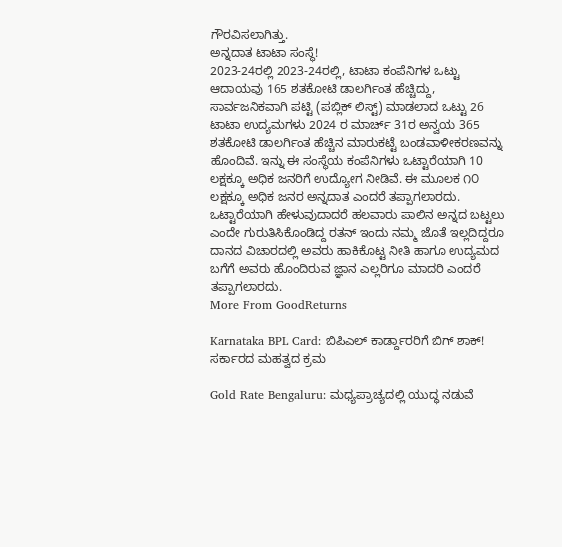ಗೌರವಿಸಲಾಗಿತ್ತು.
ಅನ್ನದಾತ ಟಾಟಾ ಸಂಸ್ಥೆ!
2023-24ರಲ್ಲಿ 2023-24ರಲ್ಲಿ, ಟಾಟಾ ಕಂಪೆನಿಗಳ ಒಟ್ಟು ಆದಾಯವು 165 ಶತಕೋಟಿ ಡಾಲರ್ಗಿಂತ ಹೆಚ್ಚಿದ್ದು, ಸಾರ್ವಜನಿಕವಾಗಿ ಪಟ್ಟಿ (ಪಬ್ಲಿಕ್ ಲಿಸ್ಟ್) ಮಾಡಲಾದ ಒಟ್ಟು 26 ಟಾಟಾ ಉದ್ಯಮಗಳು 2024 ರ ಮಾರ್ಚ್ 31ರ ಅನ್ವಯ 365 ಶತಕೋಟಿ ಡಾಲರ್ಗಿಂತ ಹೆಚ್ಚಿನ ಮಾರುಕಟ್ಟೆ ಬಂಡವಾಳೀಕರಣವನ್ನು ಹೊಂದಿವೆ. ಇನ್ನು ಈ ಸಂಸ್ಥೆಯ ಕಂಪೆನಿಗಳು ಒಟ್ಟಾರೆಯಾಗಿ 10 ಲಕ್ಷಕ್ಕೂ ಅಧಿಕ ಜನರಿಗೆ ಉದ್ಯೋಗ ನೀಡಿವೆ. ಈ ಮೂಲಕ ೧೦ ಲಕ್ಷಕ್ಕೂ ಅಧಿಕ ಜನರ ಅನ್ನದಾತ ಎಂದರೆ ತಪ್ಪಾಗಲಾರದು.
ಒಟ್ಟಾರೆಯಾಗಿ ಹೇಳುವುದಾದರೆ ಹಲವಾರು ಪಾಲಿನ ಅನ್ನದ ಬಟ್ಟಲು ಎಂದೇ ಗುರುತಿಸಿಕೊಂಡಿದ್ದ ರತನ್ ಇಂದು ನಮ್ಮ ಜೊತೆ ಇಲ್ಲದಿದ್ದರೂ ದಾನದ ವಿಚಾರದಲ್ಲಿ ಅವರು ಹಾಕಿಕೊಟ್ಟ ನೀತಿ ಹಾಗೂ ಉದ್ಯಮದ ಬಗೆಗೆ ಅವರು ಹೊಂದಿರುವ ಜ್ಞಾನ ಎಲ್ಲರಿಗೂ ಮಾದರಿ ಎಂದರೆ ತಪ್ಪಾಗಲಾರದು.
More From GoodReturns

Karnataka BPL Card: ಬಿಪಿಎಲ್ ಕಾರ್ಡ್ದಾರರಿಗೆ ಬಿಗ್ ಶಾಕ್! ಸರ್ಕಾರದ ಮಹತ್ವದ ಕ್ರಮ

Gold Rate Bengaluru: ಮಧ್ಯಪ್ರಾಚ್ಯದಲ್ಲಿ ಯುದ್ಧ ನಡುವೆ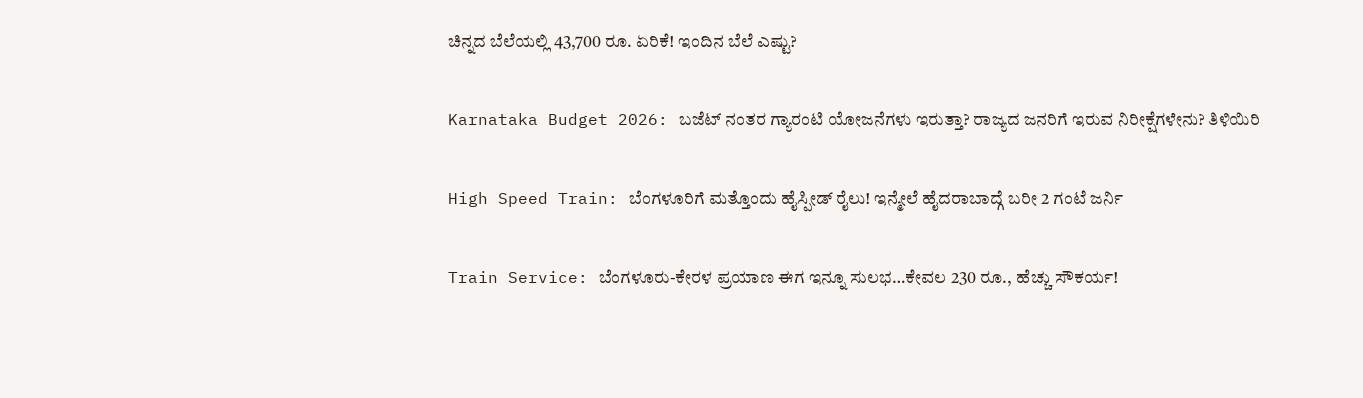ಚಿನ್ನದ ಬೆಲೆಯಲ್ಲಿ 43,700 ರೂ. ಏರಿಕೆ! ಇಂದಿನ ಬೆಲೆ ಎಷ್ಟು?

Karnataka Budget 2026: ಬಜೆಟ್ ನಂತರ ಗ್ಯಾರಂಟಿ ಯೋಜನೆಗಳು ಇರುತ್ತಾ? ರಾಜ್ಯದ ಜನರಿಗೆ ಇರುವ ನಿರೀಕ್ಷೆಗಳೇನು? ತಿಳಿಯಿರಿ

High Speed Train: ಬೆಂಗಳೂರಿಗೆ ಮತ್ತೊಂದು ಹೈಸ್ಪೀಡ್ ರೈಲು! ಇನ್ಮೇಲೆ ಹೈದರಾಬಾದ್ಗೆ ಬರೀ 2 ಗಂಟೆ ಜರ್ನಿ

Train Service: ಬೆಂಗಳೂರು-ಕೇರಳ ಪ್ರಯಾಣ ಈಗ ಇನ್ನೂ ಸುಲಭ…ಕೇವಲ 230 ರೂ., ಹೆಚ್ಚು ಸೌಕರ್ಯ!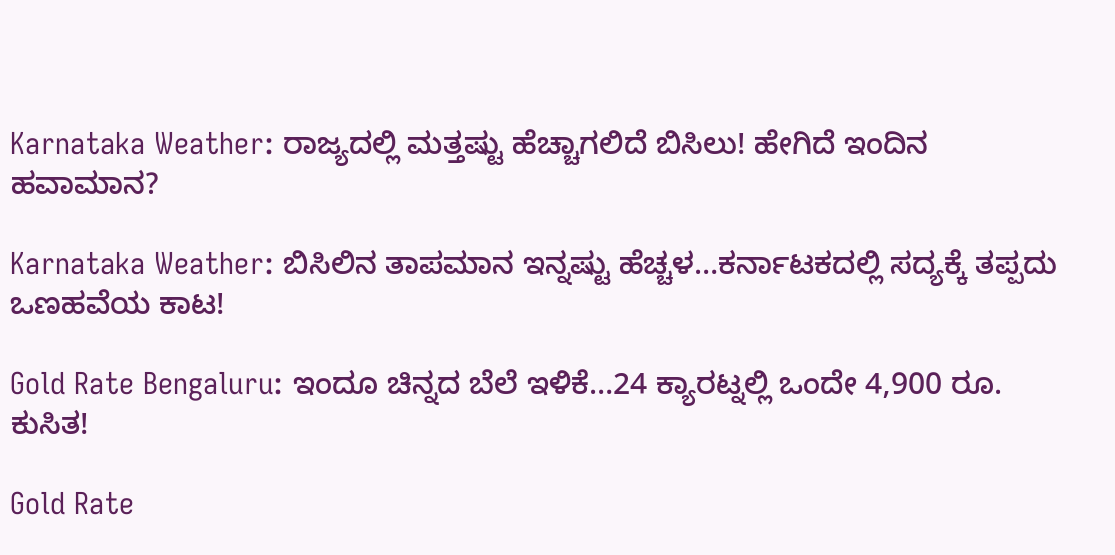Karnataka Weather: ರಾಜ್ಯದಲ್ಲಿ ಮತ್ತಷ್ಟು ಹೆಚ್ಚಾಗಲಿದೆ ಬಿಸಿಲು! ಹೇಗಿದೆ ಇಂದಿನ ಹವಾಮಾನ?

Karnataka Weather: ಬಿಸಿಲಿನ ತಾಪಮಾನ ಇನ್ನಷ್ಟು ಹೆಚ್ಚಳ…ಕರ್ನಾಟಕದಲ್ಲಿ ಸದ್ಯಕ್ಕೆ ತಪ್ಪದು ಒಣಹವೆಯ ಕಾಟ!

Gold Rate Bengaluru: ಇಂದೂ ಚಿನ್ನದ ಬೆಲೆ ಇಳಿಕೆ…24 ಕ್ಯಾರಟ್ನಲ್ಲಿ ಒಂದೇ 4,900 ರೂ. ಕುಸಿತ!

Gold Rate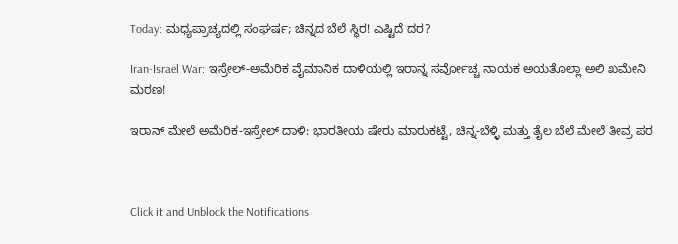Today: ಮಧ್ಯಪ್ರಾಚ್ಯದಲ್ಲಿ ಸಂಘರ್ಷ; ಚಿನ್ನದ ಬೆಲೆ ಸ್ಥಿರ! ಎಷ್ಟಿದೆ ದರ?

Iran-Israel War: ಇಸ್ರೇಲ್-ಅಮೆರಿಕ ವೈಮಾನಿಕ ದಾಳಿಯಲ್ಲಿ ಇರಾನ್ನ ಸರ್ವೋಚ್ಚ ನಾಯಕ ಅಯತೊಲ್ಲಾ ಅಲಿ ಖಮೇನಿ ಮರಣ!

ಇರಾನ್ ಮೇಲೆ ಅಮೆರಿಕ-ಇಸ್ರೇಲ್ ದಾಳಿ: ಭಾರತೀಯ ಷೇರು ಮಾರುಕಟ್ಟೆ, ಚಿನ್ನ-ಬೆಳ್ಳಿ ಮತ್ತು ತೈಲ ಬೆಲೆ ಮೇಲೆ ತೀವ್ರ ಪರ



Click it and Unblock the Notifications